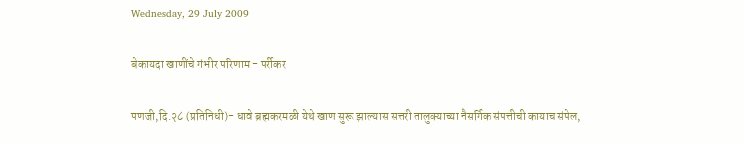Wednesday, 29 July 2009

बेकायदा खाणींचे गंभीर परिणाम - पर्रीकर

पणजी,दि.२८ (प्रतिनिधी)- धावे ब्रह्मकरमळी येथे खाण सुरू झाल्यास सत्तरी तालुक्याच्या नैसर्गिक संपत्तीची कायाच संपेल,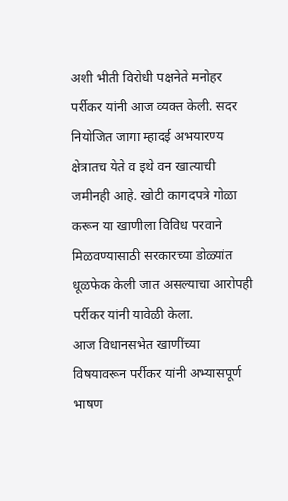अशी भीती विरोधी पक्षनेते मनोहर पर्रीकर यांनी आज व्यक्त केली. सदर नियोजित जागा म्हादई अभयारण्य क्षेत्रातच येते व इथे वन खात्याची जमीनही आहे. खोटी कागदपत्रे गोळा करून या खाणीला विविध परवाने मिळवण्यासाठी सरकारच्या डोळ्यांत धूळफेक केली जात असल्याचा आरोपही पर्रीकर यांनी यावेळी केला.
आज विधानसभेत खाणींच्या विषयावरून पर्रीकर यांनी अभ्यासपूर्ण भाषण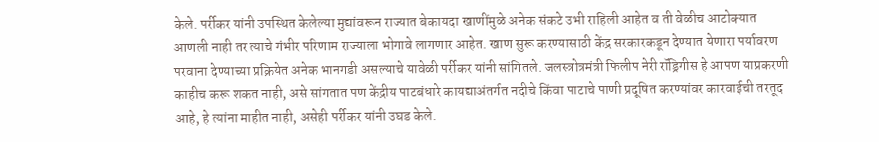केले. पर्रीकर यांनी उपस्थित केलेल्या मुद्यांवरून राज्यात बेकायदा खाणींमुळे अनेक संकटे उभी राहिली आहेत व ती वेळीच आटोक्यात आणली नाही तर त्याचे गंभीर परिणाम राज्याला भोगावे लागणार आहेत. खाण सुरू करण्यासाठी केंद्र सरकारकडून देण्यात येणारा पर्यावरण परवाना देण्याच्या प्रक्रियेत अनेक भानगडी असल्याचे यावेळी पर्रीकर यांनी सांगितले. जलस्त्रोत्रमंत्री फिलीप नेरी रॉड्रिगीस हे आपण याप्रकरणी काहीच करू शकत नाही, असे सांगतात पण केंद्रीय पाटबंधारे कायद्याअंतर्गत नदीचे किंवा पाटाचे पाणी प्रदूषित करण्यांवर कारवाईची तरतूद आहे, हे त्यांना माहीत नाही, असेही पर्रीकर यांनी उघड केले.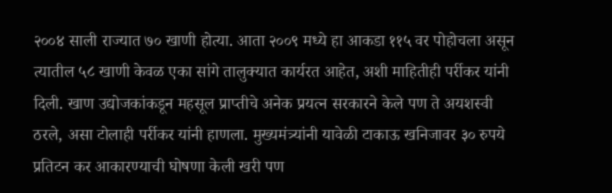२००४ साली राज्यात ७० खाणी होत्या. आता २००९ मध्ये हा आकडा ११५ वर पोहोचला असून त्यातील ५८ खाणी केवळ एका सांगे तालुक्यात कार्यरत आहेत, अशी माहितीही पर्रीकर यांनी दिली. खाण उद्योजकांकडून महसूल प्राप्तीचे अनेक प्रयत्न सरकारने केले पण ते अयशस्वी ठरले, असा टोलाही पर्रीकर यांनी हाणला. मुख्यमंत्र्यांनी यावेळी टाकाऊ खनिजावर ३० रुपये प्रतिटन कर आकारण्याची घोषणा केली खरी पण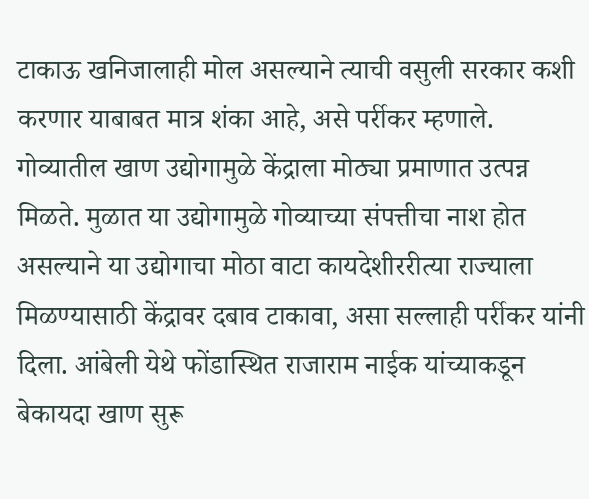टाकाऊ खनिजालाही मोल असल्याने त्याची वसुली सरकार कशी करणार याबाबत मात्र शंका आहे, असे पर्रीकर म्हणाले.
गोव्यातील खाण उद्योगामुळे केंद्राला मोठ्या प्रमाणात उत्पन्न मिळते. मुळात या उद्योगामुळे गोव्याच्या संपत्तीचा नाश होत असल्याने या उद्योगाचा मोठा वाटा कायदेशीररीत्या राज्याला मिळण्यासाठी केंद्रावर दबाव टाकावा, असा सल्लाही पर्रीकर यांनी दिला. आंबेली येथे फोंडास्थित राजाराम नाईक यांच्याकडून बेकायदा खाण सुरू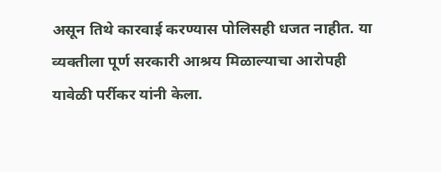असून तिथे कारवाई करण्यास पोलिसही धजत नाहीत. या व्यक्तीला पूर्ण सरकारी आश्रय मिळाल्याचा आरोपही यावेळी पर्रीकर यांनी केला.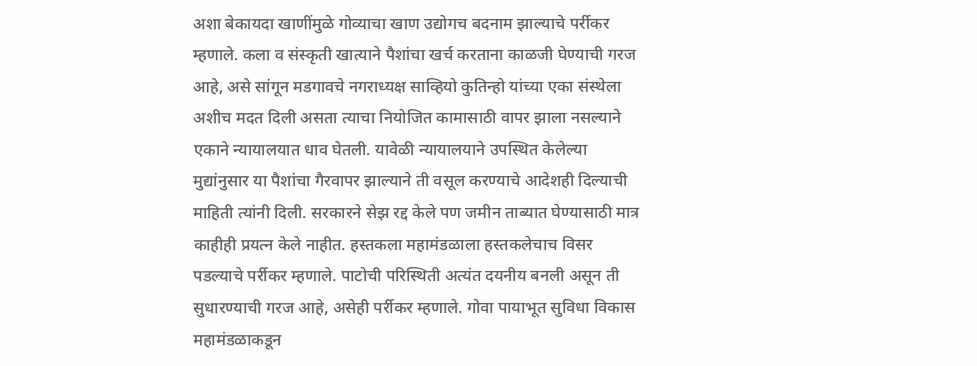अशा बेकायदा खाणींमुळे गोव्याचा खाण उद्योगच बदनाम झाल्याचे पर्रीकर म्हणाले. कला व संस्कृती खात्याने पैशांचा खर्च करताना काळजी घेण्याची गरज आहे, असे सांगून मडगावचे नगराध्यक्ष साव्हियो कुतिन्हो यांच्या एका संस्थेला अशीच मदत दिली असता त्याचा नियोजित कामासाठी वापर झाला नसल्याने एकाने न्यायालयात धाव घेतली. यावेळी न्यायालयाने उपस्थित केलेल्या मुद्यांनुसार या पैशांचा गैरवापर झाल्याने ती वसूल करण्याचे आदेशही दिल्याची माहिती त्यांनी दिली. सरकारने सेझ रद्द केले पण जमीन ताब्यात घेण्यासाठी मात्र काहीही प्रयत्न केले नाहीत. हस्तकला महामंडळाला हस्तकलेचाच विसर पडल्याचे पर्रीकर म्हणाले. पाटोची परिस्थिती अत्यंत दयनीय बनली असून ती सुधारण्याची गरज आहे, असेही पर्रीकर म्हणाले. गोवा पायाभूत सुविधा विकास महामंडळाकडून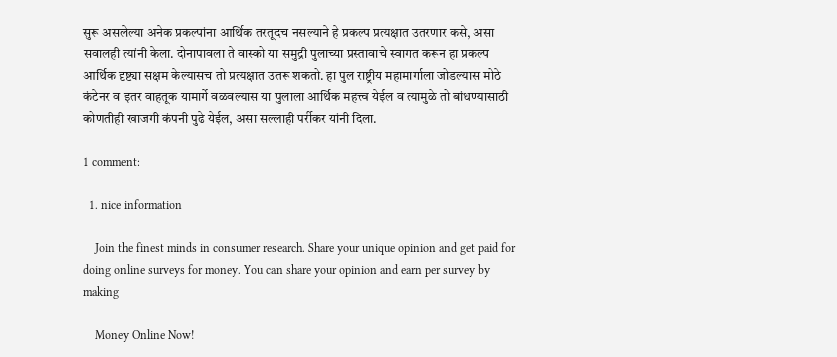सुरू असलेल्या अनेक प्रकल्पांना आर्थिक तरतूदच नसल्याने हे प्रकल्प प्रत्यक्षात उतरणार कसे, असा सवालही त्यांनी केला. दोनापावला ते वास्को या समुद्री पुलाच्या प्रस्तावाचे स्वागत करून हा प्रकल्प आर्थिक दृष्ट्या सक्षम केल्यासच तो प्रत्यक्षात उतरू शकतो. हा पुल राष्ट्रीय महामार्गाला जोडल्यास मोठे कंटेनर व इतर वाहतूक यामार्गे वळवल्यास या पुलाला आर्थिक महत्त्व येईल व त्यामुळे तो बांधण्यासाठी कोणतीही खाजगी कंपनी पुढे येईल, असा सल्लाही पर्रीकर यांनी दिला.

1 comment:

  1. nice information

    Join the finest minds in consumer research. Share your unique opinion and get paid for doing online surveys for money. You can share your opinion and earn per survey by making

    Money Online Now!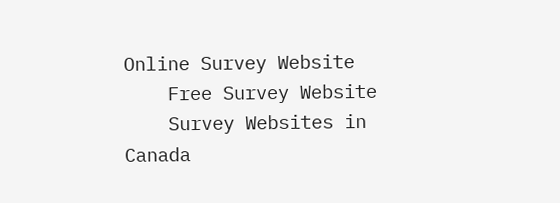Online Survey Website
    Free Survey Website
    Survey Websites in Canada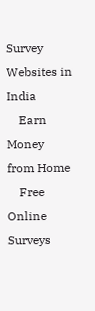Survey Websites in India
    Earn Money from Home
    Free Online Surveys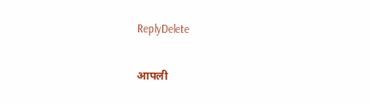ReplyDelete

आपली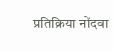प्रतिक्रिया नोंदवा